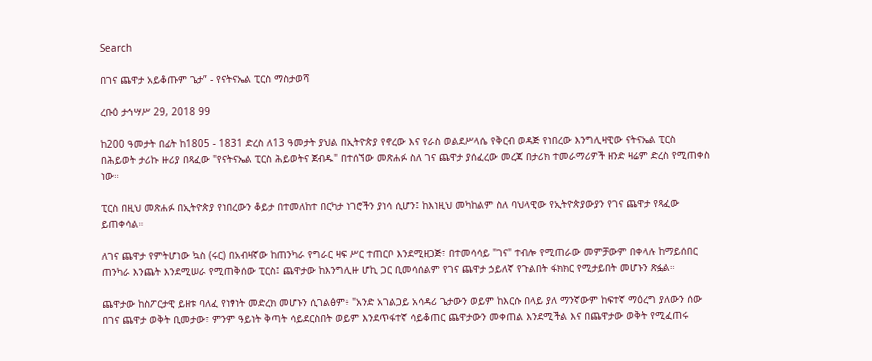Search

በገና ጨዋታ አይቆጡም ጌታ” - የናትናኤል ፒርስ ማስታወሻ

ረቡዕ ታኅሣሥ 29, 2018 99

ከ200 ዓመታት በፊት ከ1805 - 1831 ድረስ ለ13 ዓመታት ያህል በኢትዮጵያ የኖረው እና የራስ ወልደሥላሴ የቅርብ ወዳጅ የነበረው እንግሊዛዊው ናትናኤል ፒርስ በሕይወት ታሪኩ ዙሪያ በጻፈው "የናትናኤል ፒርስ ሕይወትና ጀብዱ" በተሰኘው መጽሐፉ ስለ ገና ጨዋታ ያሰፈረው መረጃ በታሪክ ተመራማሪዎች ዘንድ ዛሬም ድረስ የሚጠቀስ ነው።

ፒርስ በዚህ መጽሐፉ በኢትዮጵያ የነበረውን ቆይታ በተመለከተ በርካታ ነገሮችን ያነሳ ሲሆን፤ ከእነዚህ መካከልም ስለ ባህላዊው የኢትዮጵያውያን የገና ጨዋታ የጻፈው ይጠቀሳል።

ለገና ጨዋታ የምትሆነው ኳስ (ሩር) በአብዛኛው ከጠንካራ የግራር ዛፍ ሥር ተጠርቦ እንደሚዘጋጅ፣ በተመሳሳይ "ገና" ተብሎ የሚጠራው መምቻውም በቀላሉ ከማይሰበር ጠንካራ እንጨት እንደሚሠራ የሚጠቅሰው ፒርስ፤ ጨዋታው ከእንግሊዙ ሆኪ ጋር ቢመሳሰልም የገና ጨዋታ ኃይለኛ የጉልበት ፋክክር የሚታይበት መሆኑን ጽፏል።

ጨዋታው ከስፖርታዊ ይዘቱ ባለፈ የነፃነት መድረክ መሆኑን ሲገልፅም፥ "አንድ አገልጋይ አሳዳሪ ጌታውን ወይም ከእርሱ በላይ ያለ ማንኛውም ከፍተኛ ማዕረግ ያለውን ሰው በገና ጨዋታ ወቅት ቢመታው፣ ምንም ዓይነት ቅጣት ሳይደርስበት ወይም እንደጥፋተኛ ሳይቆጠር ጨዋታውን መቀጠል እንደሚችል እና በጨዋታው ወቅት የሚፈጠሩ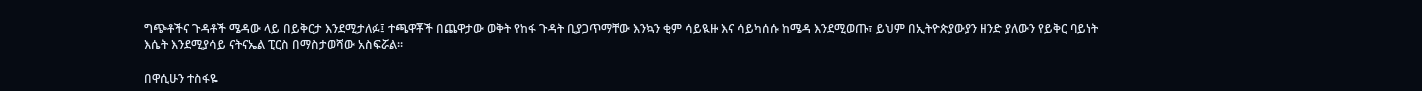ግጭቶችና ጉዳቶች ሜዳው ላይ በይቅርታ እንደሚታለፉ፤ ተጫዋቾች በጨዋታው ወቅት የከፋ ጉዳት ቢያጋጥማቸው እንኳን ቂም ሳይዪዙ እና ሳይካሰሱ ከሜዳ እንደሚወጡ፣ ይህም በኢትዮጵያውያን ዘንድ ያለውን የይቅር ባይነት እሴት እንደሚያሳይ ናትናኤል ፒርስ በማስታወሻው አስፍሯል።

በዋሲሁን ተስፋዬ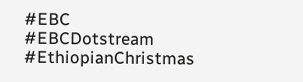#EBC #EBCDotstream #EthiopianChristmas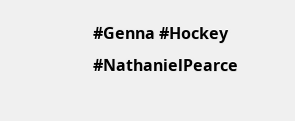#Genna #Hockey #NathanielPearce